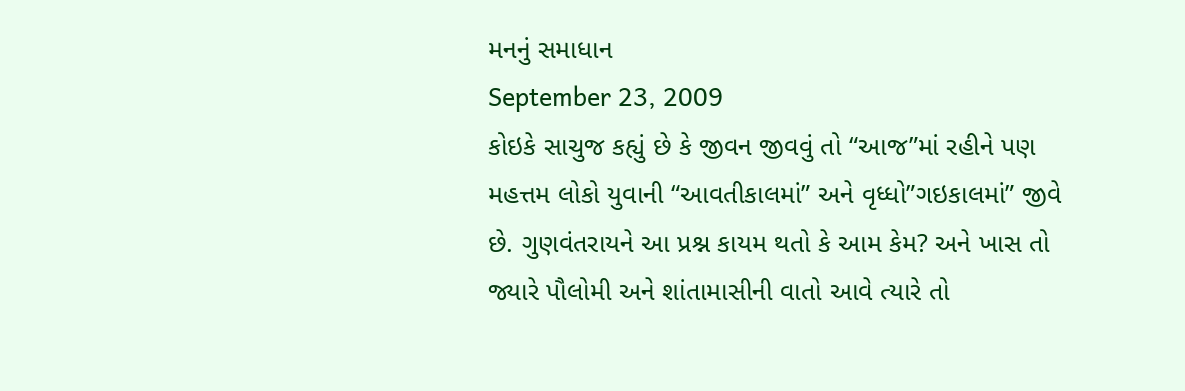મનનું સમાધાન
September 23, 2009
કોઇકે સાચુજ કહ્યું છે કે જીવન જીવવું તો “આજ”માં રહીને પણ મહત્તમ લોકો યુવાની “આવતીકાલમાં” અને વૃધ્ધો”ગઇકાલમાં” જીવે છે. ગુણવંતરાયને આ પ્રશ્ન કાયમ થતો કે આમ કેમ? અને ખાસ તો જ્યારે પૌલોમી અને શાંતામાસીની વાતો આવે ત્યારે તો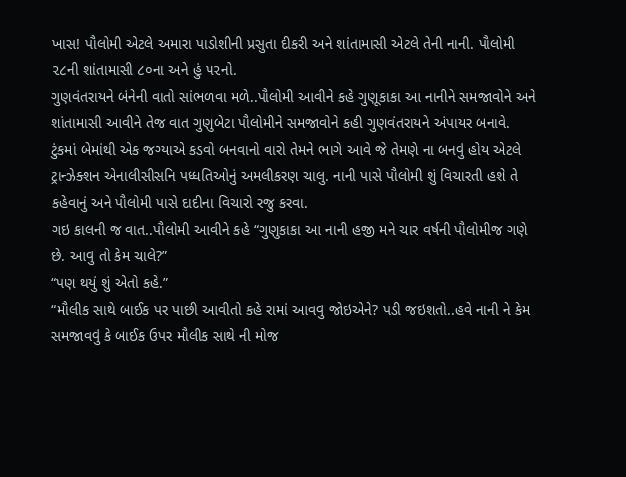ખાસ! પૌલોમી એટલે અમારા પાડોશીની પ્રસુતા દીકરી અને શાંતામાસી એટલે તેની નાની. પૌલોમી ૨૮ની શાંતામાસી ૮૦ના અને હું ૫૨નો.
ગુણવંતરાયને બંનેની વાતો સાંભળવા મળે..પૌલોમી આવીને કહે ગુણૂકાકા આ નાનીને સમજાવોને અને શાંતામાસી આવીને તેજ વાત ગુણુબેટા પૌલોમીને સમજાવોને કહી ગુણવંતરાયને અંપાયર બનાવે. ટુંકમાં બેમાંથી એક જગ્યાએ કડવો બનવાનો વારો તેમને ભાગે આવે જે તેમણે ના બનવું હોય એટલે ટ્રાન્ઝેક્શન એનાલીસીસનિ પધ્ધતિઓનું અમલીકરણ ચાલુ. નાની પાસે પૌલોમી શું વિચારતી હશે તે કહેવાનું અને પૌલોમી પાસે દાદીના વિચારો રજુ કરવા.
ગઇ કાલની જ વાત..પૌલોમી આવીને કહે “ગુણુકાકા આ નાની હજી મને ચાર વર્ષની પૌલોમીજ ગણે છે. આવુ તો કેમ ચાલે?”
“પણ થયું શું એતો કહે.”
“મૌલીક સાથે બાઈક પર પાછી આવીતો કહે રામાં આવવુ જોઇએને? પડી જઇશતો..હવે નાની ને કેમ સમજાવવું કે બાઈક ઉપર મૌલીક સાથે ની મોજ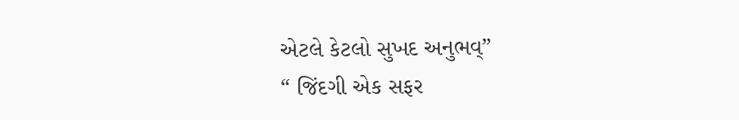એટલે કેટલો સુખદ અનુભવ્”
“ જિંદગી એક સફર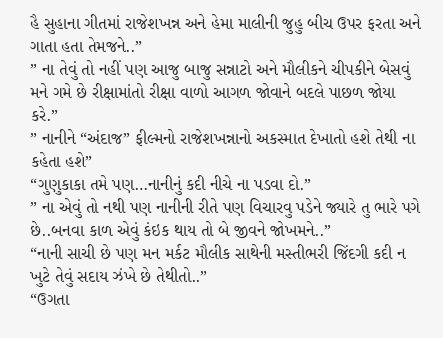હૈ સુહાના ગીતમાં રાજેશખન્ન અને હેમા માલીની જુહુ બીચ ઉપર ફરતા અને ગાતા હતા તેમજને..”
” ના તેવું તો નહીં પણ આજુ બાજુ સન્નાટો અને મૌલીકને ચીપકીને બેસવું મને ગમે છે રીક્ષામાંતો રીક્ષા વાળો આગળ જોવાને બદલે પાછળ જોયા કરે.”
” નાનીને “અંદાજ” ફીલ્મનો રાજેશખન્નાનો અકસ્માત દેખાતો હશે તેથી ના કહેતા હશે”
“ગુણુકાકા તમે પણ…નાનીનું કદી નીચે ના પડવા દો.”
” ના એવું તો નથી પણ નાનીની રીતે પણ વિચારવુ પડેને જ્યારે તુ ભારે પગે છે..બનવા કાળ એવું કંઇક થાય તો બે જીવને જોખમને..”
“નાની સાચી છે પણ મન મર્કટ મૌલીક સાથેની મસ્તીભરી જિંદગી કદી ન ખુટે તેવું સદાય ઝંખે છે તેથીતો..”
“ઉગતા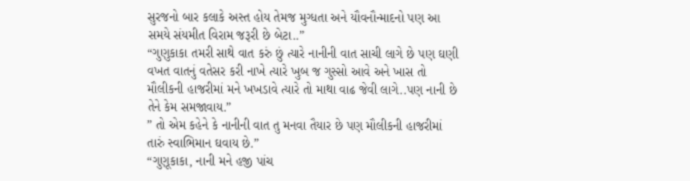સુરજનો બાર કલાકે અસ્ત હોય તેમજ મુગ્ધતા અને યૌવનૌન્માદનો પણ આ સમયે સંયમીત વિરામ જરૂરી છે બેટા..”
“ગુણુકાકા તમરી સાથે વાત કરું છું ત્યારે નાનીની વાત સાચી લાગે છે પણ ઘણી વખત વાતનું વતેસર કરી નાખે ત્યારે ખુબ જ ગુસ્સો આવે અને ખાસ તો મૌલીકની હાજરીમાં મને ખખડાવે ત્યારે તો માથા વાઢ જેવી લાગે..પણ નાની છે તેને કેમ સમજાવાય.”
” તો એમ કહેને કે નાનીની વાત તુ મનવા તૈયાર છે પણ મૌલીકની હાજરીમાં તારું સ્વાભિમાન ઘવાય છે.”
“ગુણૂકાકા, નાની મને હજી પાંચ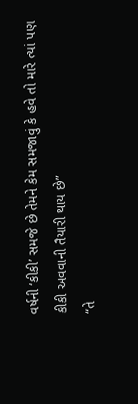વર્ષની ‘કીકી’ સમજે છે તેમને કેમ સમજાવું કે હવે તો મારે ત્યાં પણ કીકી અવવાની તૈયારી થાય છે”
“તે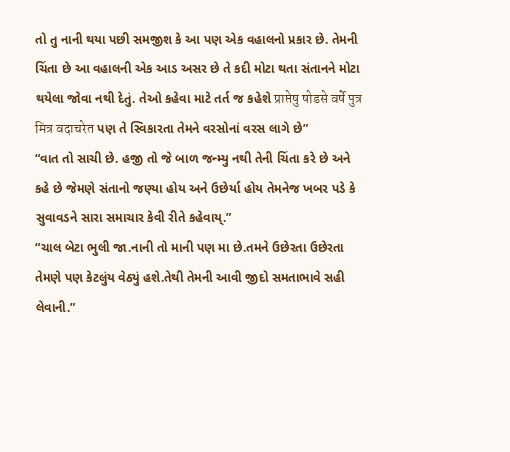તો તુ નાની થયા પછી સમજીશ કે આ પણ એક વહાલનો પ્રકાર છે. તેમની ચિંતા છે આ વહાલની એક આડ અસર છે તે કદી મોટા થતા સંતાનને મોટા થયેલા જોવા નથી દેતું. તેઓ કહેવા માટે તર્ત જ કહેશે प्राप्तेषु षोडसे वर्षे पुत्र मित्र वदाचरेत પણ તે સ્વિકારતા તેમને વરસોનાં વરસ લાગે છે”
“વાત તો સાચી છે. હજી તો જે બાળ જન્મ્યુ નથી તેની ચિંતા કરે છે અને કહે છે જેમણે સંતાનો જણ્યા હોય અને ઉછેર્યા હોય તેમનેજ ખબર પડે કે સુવાવડને સારા સમાચાર કેવી રીતે કહેવાય્.”
“ચાલ બેટા ભુલી જા.નાની તો માની પણ મા છે.તમને ઉછેરતા ઉછેરતા તેમણે પણ કેટલુંય વેઠ્યું હશે.તેથી તેમની આવી જીદો સમતાભાવે સહી લેવાની.”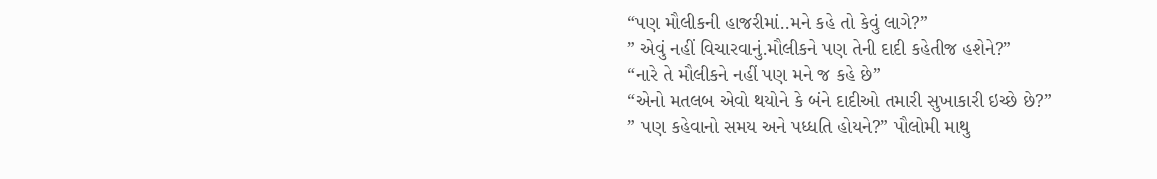“પણ મૌલીકની હાજરીમાં..મને કહે તો કેવું લાગે?”
” એવું નહીં વિચારવાનું.મૌલીકને પણ તેની દાદી કહેતીજ હશેને?”
“નારે તે મૌલીકને નહીં પણ મને જ કહે છે”
“એનો મતલબ એવો થયોને કે બંને દાદીઓ તમારી સુખાકારી ઇચ્છે છે?”
” પણ કહેવાનો સમય અને પધ્ધતિ હોયને?” પૌલોમી માથુ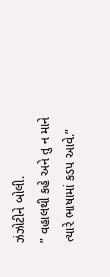ઝંઝોટીને બોલી.
” વહાલથી કહે અને તુ ન માને ત્યારે ભાષામાં કડપ આવે.”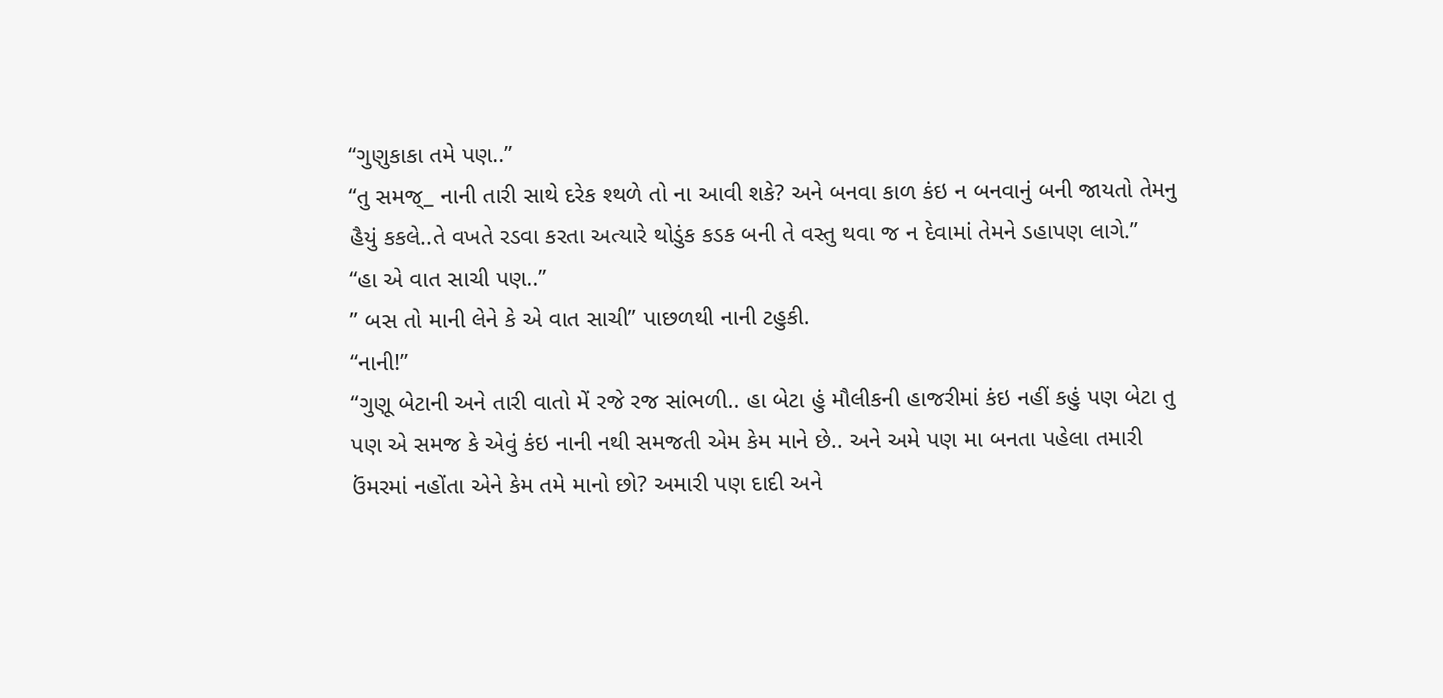“ગુણુકાકા તમે પણ..”
“તુ સમજ્_ નાની તારી સાથે દરેક શ્થળે તો ના આવી શકે? અને બનવા કાળ કંઇ ન બનવાનું બની જાયતો તેમનુ હૈયું કકલે..તે વખતે રડવા કરતા અત્યારે થોડુંક કડક બની તે વસ્તુ થવા જ ન દેવામાં તેમને ડહાપણ લાગે.”
“હા એ વાત સાચી પણ..”
” બસ તો માની લેને કે એ વાત સાચી” પાછળથી નાની ટહુકી.
“નાની!”
“ગુણૂ બેટાની અને તારી વાતો મેં રજે રજ સાંભળી.. હા બેટા હું મૌલીકની હાજરીમાં કંઇ નહીં કહું પણ બેટા તુ પણ એ સમજ કે એવું કંઇ નાની નથી સમજતી એમ કેમ માને છે.. અને અમે પણ મા બનતા પહેલા તમારી ઉંમરમાં નહોંતા એને કેમ તમે માનો છો? અમારી પણ દાદી અને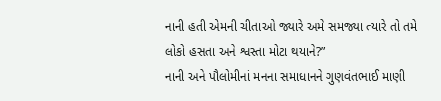નાની હતી એમની ચીતાઓ જ્યારે અમે સમજ્યા ત્યારે તો તમે લોકો હસતા અને શ્વસ્તા મોટા થયાને?”
નાની અને પૌલોમીનાં મનના સમાધાનને ગુણવંતભાઈ માણી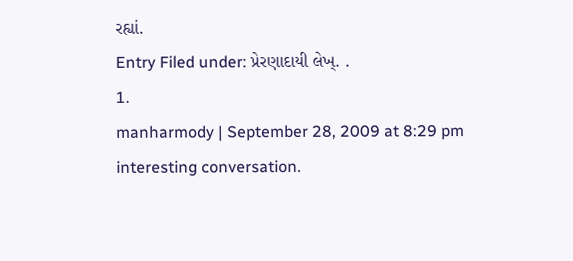રહ્યાં.
Entry Filed under: પ્રેરણાદાયી લેખ્. .
1.
manharmody | September 28, 2009 at 8:29 pm
interesting conversation.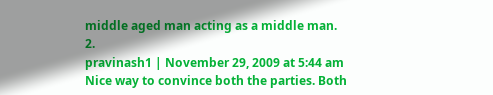middle aged man acting as a middle man.
2.
pravinash1 | November 29, 2009 at 5:44 am
Nice way to convince both the parties. Both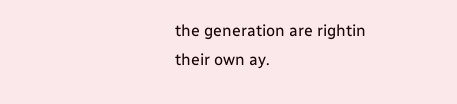the generation are rightin their own ay.